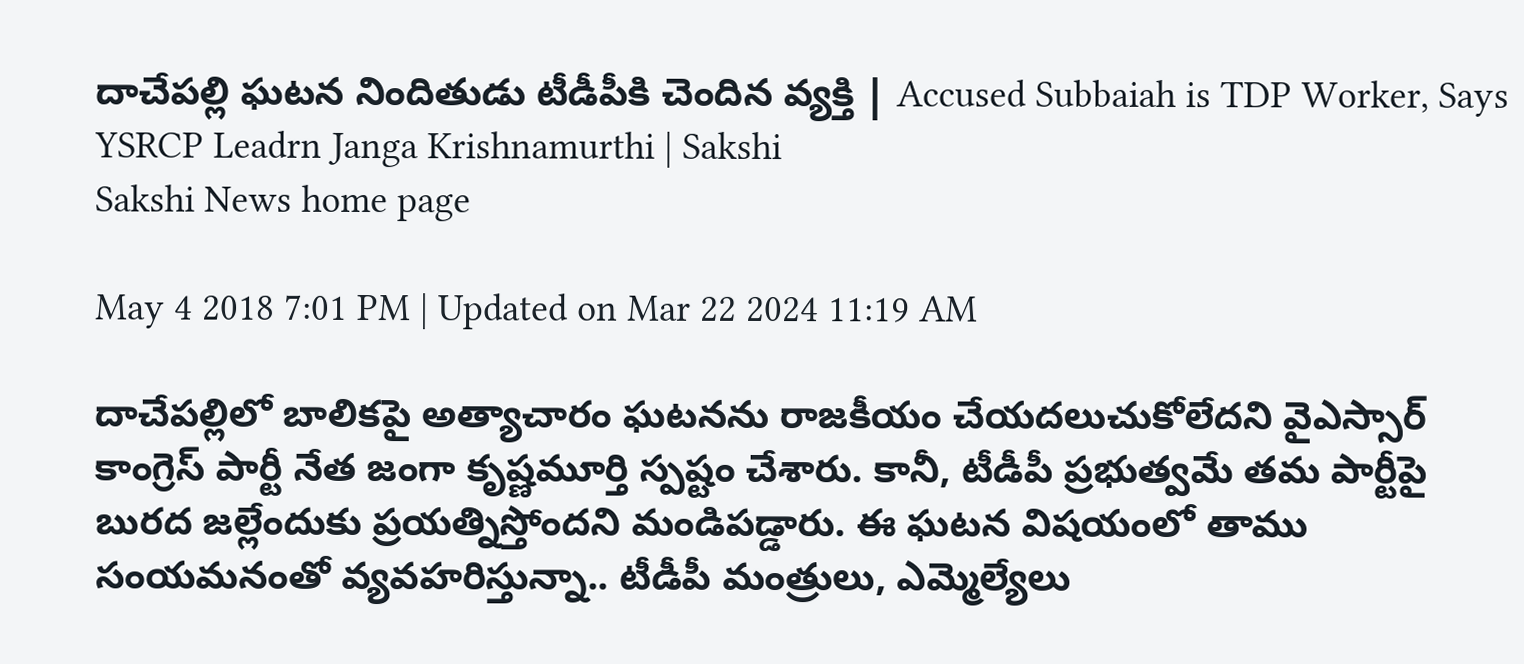దాచేపల్లి ఘటన నిందితుడు టీడీపీకి చెందిన వ్యక్తి | Accused Subbaiah is TDP Worker, Says YSRCP Leadrn Janga Krishnamurthi | Sakshi
Sakshi News home page

May 4 2018 7:01 PM | Updated on Mar 22 2024 11:19 AM

దాచేపల్లిలో బాలికపై అత్యాచారం ఘటనను రాజకీయం చేయదలుచుకోలేదని వైఎస్సార్‌ కాంగ్రెస్‌ పార్టీ నేత జంగా కృష్ణమూర్తి స్పష్టం చేశారు. కానీ, టీడీపీ ప్రభుత్వమే తమ పార్టీపై బురద జల్లేందుకు ప్రయత్నిస్తోందని మండిపడ్డారు. ఈ ఘటన విషయంలో తాము సంయమనంతో వ్యవహరిస్తున్నా.. టీడీపీ మంత్రులు, ఎమ్మెల్యేలు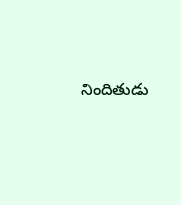నిందితుడు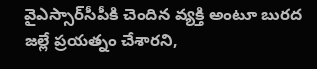వైఎస్సార్‌సీపీకి చెందిన వ్యక్తి అంటూ బురద జల్లే ప్రయత్నం చేశారని,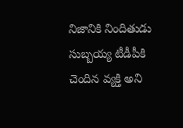నిజానికి నిందితుడు సుబ్బయ్య టీడీపీకి చెందిన వ్యక్తి అని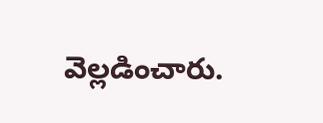వెల్లడించారు.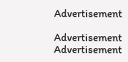Advertisement

Advertisement
Advertisement